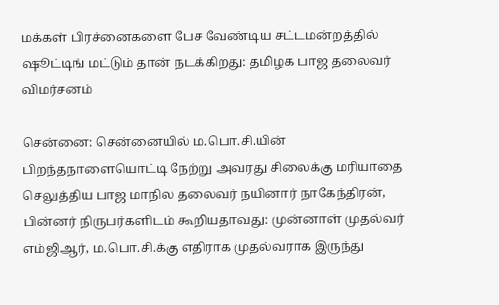மக்கள் பிரச்னைகளை பேச வேண்டிய சட்டமன்றத்தில் ஷூட்டிங் மட்டும் தான் நடக்கிறது: தமிழக பாஜ தலைவர் விமர்சனம்

சென்னை: சென்னையில் ம.பொ.சி.யின் பிறந்தநாளையொட்டி நேற்று அவரது சிலைக்கு மரியாதை செலுத்திய பாஜ மாநில தலைவர் நயினார் நாகேந்திரன், பின்னர் நிருபர்களிடம் கூறியதாவது: முன்னாள் முதல்வர் எம்ஜிஆர், ம.பொ.சி.க்கு எதிராக முதல்வராக இருந்து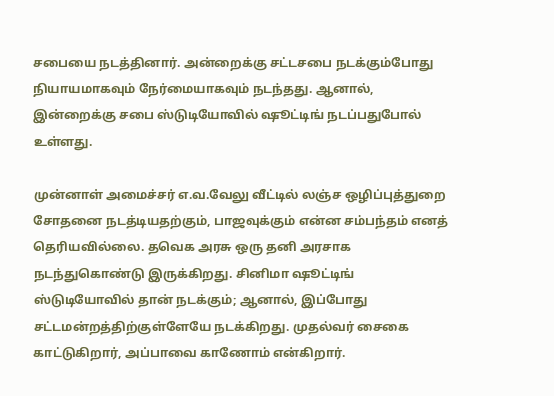சபையை நடத்தினார். அன்றைக்கு சட்டசபை நடக்கும்போது நியாயமாகவும் நேர்மையாகவும் நடந்தது. ஆனால், இன்றைக்கு சபை ஸ்டுடியோவில் ஷூட்டிங் நடப்பதுபோல் உள்ளது.

முன்னாள் அமைச்சர் எ.வ.வேலு வீட்டில் லஞ்ச ஒழிப்புத்துறை சோதனை நடத்டியதற்கும், பாஜவுக்கும் என்ன சம்பந்தம் எனத் தெரியவில்லை. தவெக அரசு ஒரு தனி அரசாக நடந்துகொண்டு இருக்கிறது. சினிமா ஷூட்டிங் ஸ்டுடியோவில் தான் நடக்கும்; ஆனால், இப்போது சட்டமன்றத்திற்குள்ளேயே நடக்கிறது. முதல்வர் சைகை காட்டுகிறார், அப்பாவை காணோம் என்கிறார்.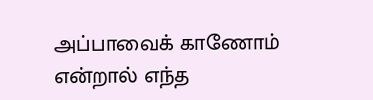அப்பாவைக் காணோம் என்றால் எந்த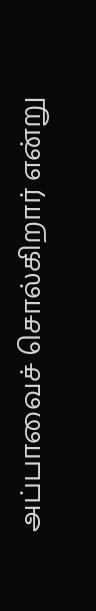அப்பாவைச் சொல்கிறார் என்று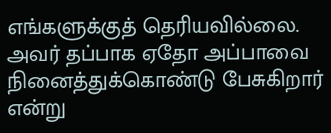எங்களுக்குத் தெரியவில்லை. அவர் தப்பாக ஏதோ அப்பாவை நினைத்துக்கொண்டு பேசுகிறார் என்று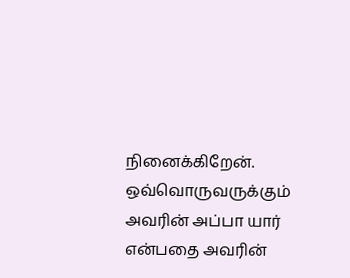நினைக்கிறேன். ஒவ்வொருவருக்கும் அவரின் அப்பா யார் என்பதை அவரின்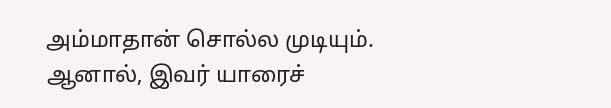அம்மாதான் சொல்ல முடியும். ஆனால், இவர் யாரைச்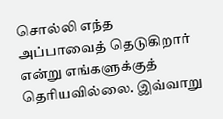சொல்லி எந்த அப்பாவைத் தெடுகிறார் என்று எங்களுக்குத் தெரியவில்லை. இவ்வாறு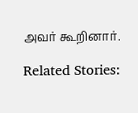அவர் கூறினார்.

Related Stories: